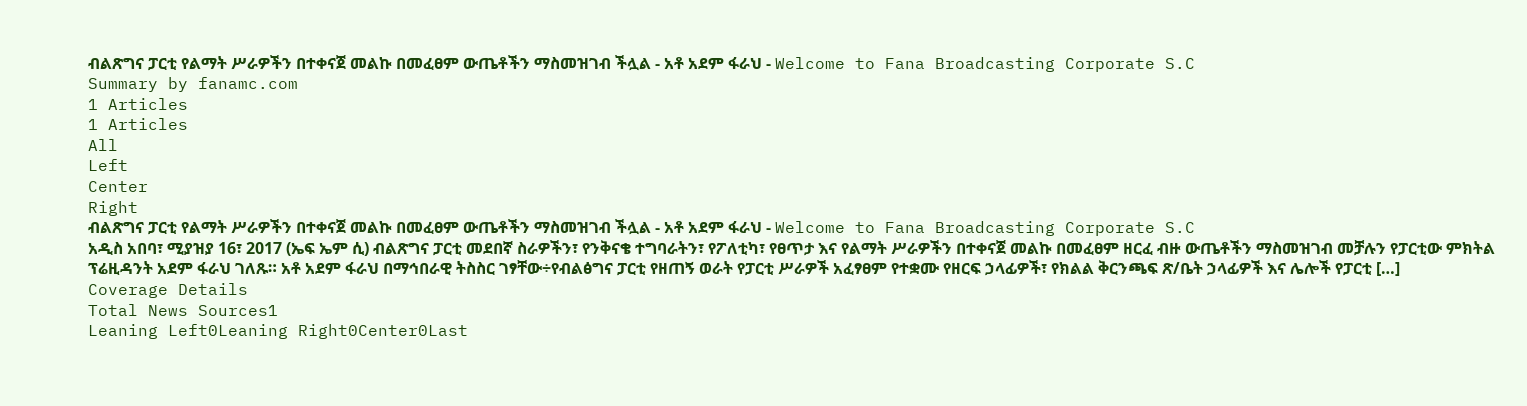ብልጽግና ፓርቲ የልማት ሥራዎችን በተቀናጀ መልኩ በመፈፀም ውጤቶችን ማስመዝገብ ችሏል - አቶ አደም ፋራህ - Welcome to Fana Broadcasting Corporate S.C
Summary by fanamc.com
1 Articles
1 Articles
All
Left
Center
Right
ብልጽግና ፓርቲ የልማት ሥራዎችን በተቀናጀ መልኩ በመፈፀም ውጤቶችን ማስመዝገብ ችሏል - አቶ አደም ፋራህ - Welcome to Fana Broadcasting Corporate S.C
አዲስ አበባ፣ ሚያዝያ 16፣ 2017 (ኤፍ ኤም ሲ) ብልጽግና ፓርቲ መደበኛ ስራዎችን፣ የንቅናቄ ተግባራትን፣ የፖለቲካ፣ የፀጥታ እና የልማት ሥራዎችን በተቀናጀ መልኩ በመፈፀም ዘርፈ ብዙ ውጤቶችን ማስመዝገብ መቻሉን የፓርቲው ምክትል ፕሬዚዳንት አደም ፋራህ ገለጹ። አቶ አደም ፋራህ በማኅበራዊ ትስስር ገፃቸው÷የብልፅግና ፓርቲ የዘጠኝ ወራት የፓርቲ ሥራዎች አፈፃፀም የተቋሙ የዘርፍ ኃላፊዎች፣ የክልል ቅርንጫፍ ጽ/ቤት ኃላፊዎች እና ሌሎች የፓርቲ […]
Coverage Details
Total News Sources1
Leaning Left0Leaning Right0Center0Last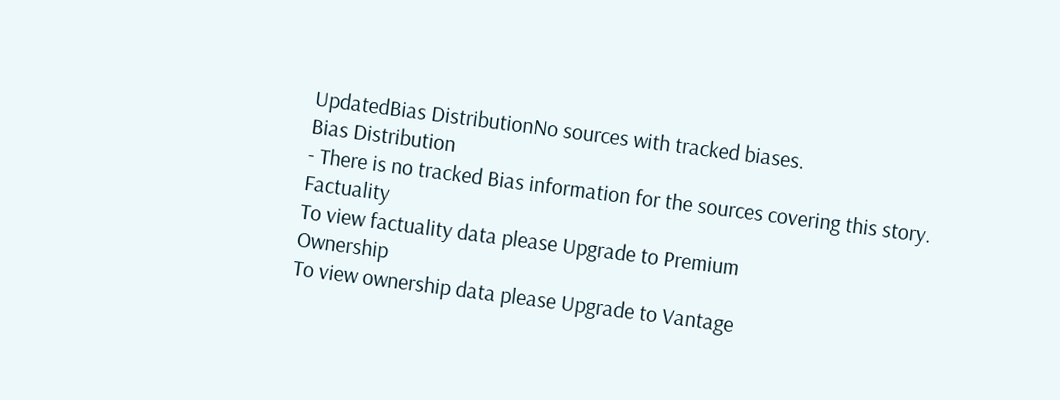UpdatedBias DistributionNo sources with tracked biases.
Bias Distribution
- There is no tracked Bias information for the sources covering this story.
Factuality
To view factuality data please Upgrade to Premium
Ownership
To view ownership data please Upgrade to Vantage